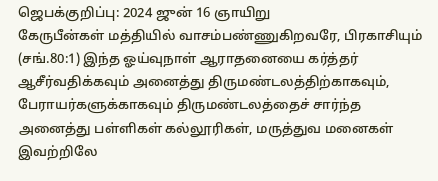ஜெபக்குறிப்பு: 2024 ஜுன் 16 ஞாயிறு
கேருபீன்கள் மத்தியில் வாசம்பண்ணுகிறவரே, பிரகாசியும் (சங்.80:1) இந்த ஓய்வுநாள் ஆராதனையை கர்த்தர் ஆசீர்வதிக்கவும் அனைத்து திருமண்டலத்திற்காகவும், பேராயர்களுக்காகவும் திருமண்டலத்தைச் சார்ந்த அனைத்து பள்ளிகள் கல்லூரிகள், மருத்துவ மனைகள் இவற்றிலே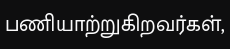பணியாற்றுகிறவர்கள்,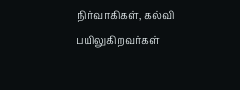நிர்வாகிகள், கல்வி பயிலுகிறவர்கள்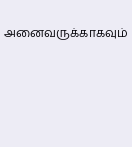அனைவருக்காகவும்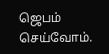ஜெபம் செய்வோம்.